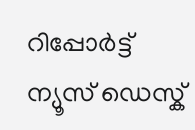റിപ്പോര്‍ട്ട്
ന്യൂസ് ഡെസ്ക്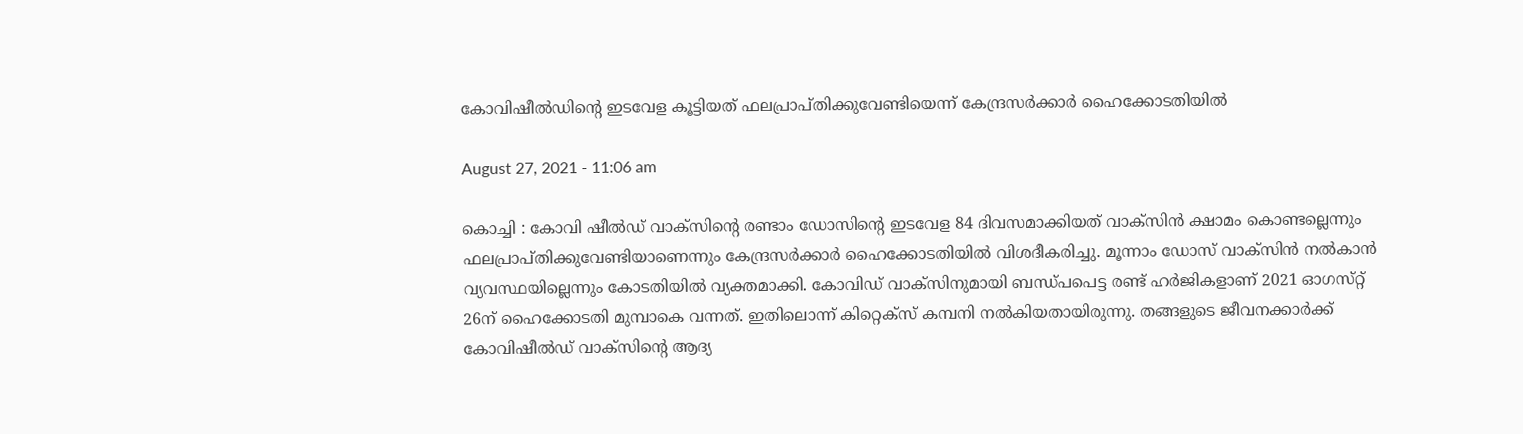കോവിഷീല്‍ഡിന്റെ ഇടവേള കൂട്ടിയത്‌ ഫലപ്രാപ്‌തിക്കുവേണ്ടിയെന്ന്‌ കേന്ദ്രസര്‍ക്കാര്‍ ഹൈക്കോടതിയില്‍

August 27, 2021 - 11:06 am

കൊച്ചി : കോവി ഷീല്‍ഡ്‌ വാക്‌സിന്റെ രണ്ടാം ഡോസിന്റെ ഇടവേള 84 ദിവസമാക്കിയത്‌ വാക്‌സിന്‍ ക്ഷാമം കൊണ്ടല്ലെന്നും ഫലപ്രാപ്‌തിക്കുവേണ്ടിയാണെന്നും കേന്ദ്രസര്‍ക്കാര്‍ ഹൈക്കോടതിയില്‍ വിശദീകരിച്ചു. മൂന്നാം ഡോസ്‌ വാക്‌സിന്‍ നല്‍കാന്‍ വ്യവസ്ഥയില്ലെന്നും കോടതിയില്‍ വ്യക്തമാക്കി. കോവിഡ്‌ വാക്‌സിനുമായി ബന്ധ്‌പപെട്ട രണ്ട്‌ ഹര്‍ജികളാണ്‌ 2021 ഓഗസ്‌റ്റ്‌ 26ന്‌ ഹൈക്കോടതി മുമ്പാകെ വന്നത്‌. ഇതിലൊന്ന്‌ കിറ്റെക്‌സ്‌ കമ്പനി നല്‍കിയതായിരുന്നു. തങ്ങളുടെ ജീവനക്കാര്‍ക്ക്‌ കോവിഷീല്‍ഡ്‌ വാക്‌സിന്റെ ആദ്യ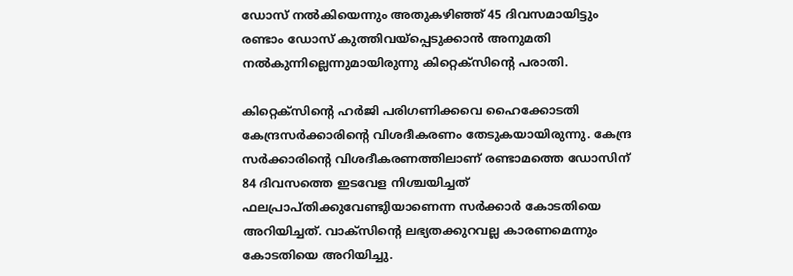ഡോസ്‌ നല്‍കിയെന്നും അതുകഴിഞ്ഞ്‌ 45 ദിവസമായിട്ടും രണ്ടാം ഡോസ്‌ കുത്തിവയ്‌പ്പെടുക്കാന്‍ അനുമതി നല്‍കുന്നില്ലെന്നുമായിരുന്നു കിറ്റെക്‌സിന്റെ പരാതി.

കിറ്റെക്‌സിന്‍റെ ഹര്‍ജി പരിഗണിക്കവെ ഹൈക്കോടതി കേന്ദ്രസര്‍ക്കാരിന്റെ വിശദീകരണം തേടുകയായിരുന്നു. കേന്ദ്ര സര്‍ക്കാരിന്റെ വിശദീകരണത്തിലാണ്‌ രണ്ടാമത്തെ ഡോസിന്‌ 84 ദിവസത്തെ ഇടവേള നിശ്ചയിച്ചത്‌ ഫലപ്രാപ്‌തിക്കുവേണ്ടുിയാണെന്ന സര്‍ക്കാര്‍ കോടതിയെ അറിയിച്ചത്‌. വാക്‌സിന്റെ ലഭ്യതക്കുറവല്ല കാരണമെന്നും കോടതിയെ അറിയിച്ചു.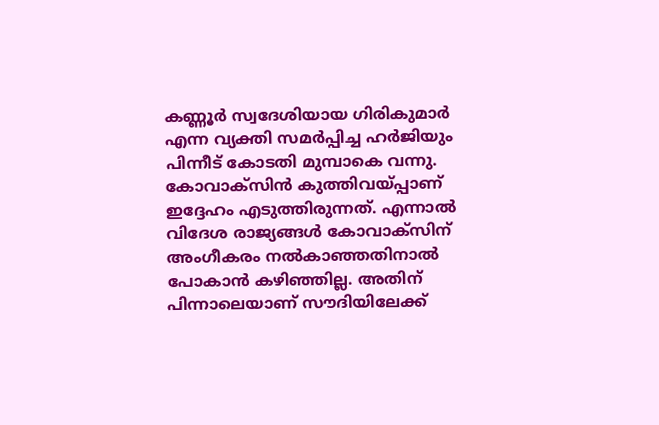കണ്ണൂര്‍ സ്വദേശിയായ ഗിരികുമാര്‍ എന്ന വ്യക്തി സമര്‍പ്പിച്ച ഹര്‍ജിയും പിന്നീട്‌ കോടതി മുമ്പാകെ വന്നു. കോവാക്‌സിന്‍ കുത്തിവയ്‌പ്പാണ്‌ ഇദ്ദേഹം എടുത്തിരുന്നത്‌. എന്നാല്‍ വിദേശ രാജ്യങ്ങള്‍ കോവാക്‌സിന്‌ അംഗീകരം നല്‍കാഞ്ഞതിനാല്‍ പോകാന്‍ കഴിഞ്ഞില്ല. അതിന്‌ പിന്നാലെയാണ്‌ സൗദിയിലേക്ക്‌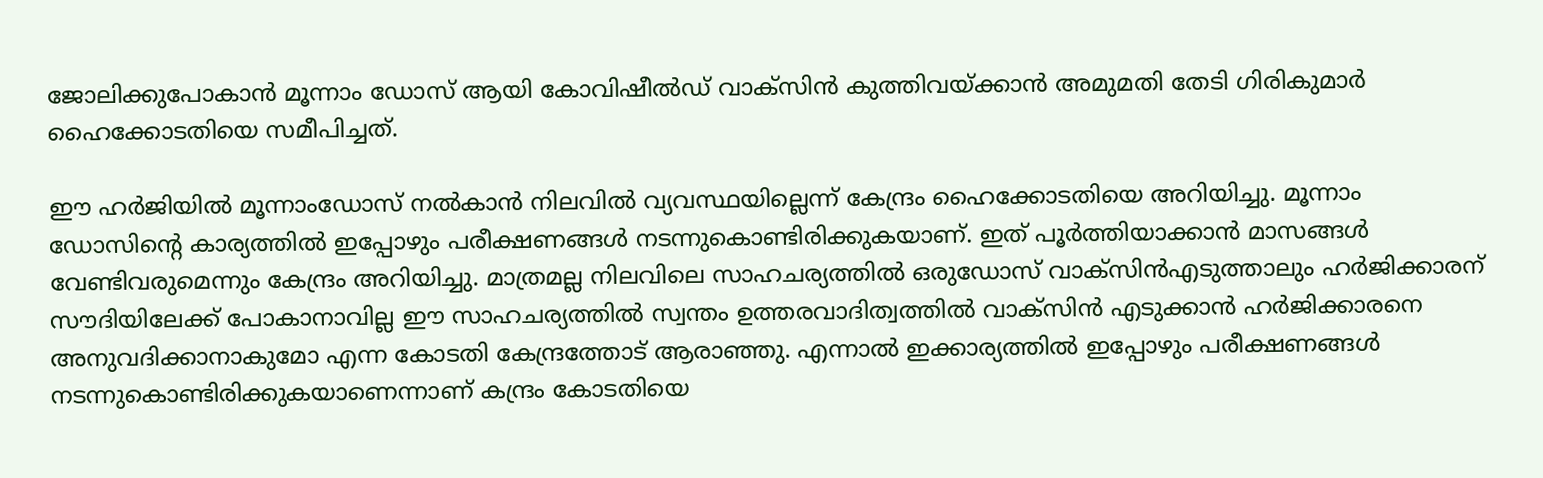ജോലിക്കുപോകാന്‍ മൂന്നാം ഡോസ്‌ ആയി കോവിഷീല്‍ഡ്‌ വാക്‌സിന്‍ കുത്തിവയ്‌ക്കാന്‍ അമുമതി തേടി ഗിരികുമാര്‍ ഹൈക്കോടതിയെ സമീപിച്ചത്‌.

ഈ ഹര്‍ജിയില്‍ മൂന്നാംഡോസ്‌ നല്‍കാന്‍ നിലവില്‍ വ്യവസ്ഥയില്ലെന്ന്‌ കേന്ദ്രം ഹൈക്കോടതിയെ അറിയിച്ചു. മൂന്നാം ഡോസിന്‍റെ കാര്യത്തില്‍ ഇപ്പോഴും പരീക്ഷണങ്ങള്‍ നടന്നുകൊണ്ടിരിക്കുകയാണ്‌. ഇത്‌ പൂര്‍ത്തിയാക്കാന്‍ മാസങ്ങള്‍ വേണ്ടിവരുമെന്നും കേന്ദ്രം അറിയിച്ചു. മാത്രമല്ല നിലവിലെ സാഹചര്യത്തില്‍ ഒരുഡോസ്‌ വാക്‌സിന്‍എടുത്താലും ഹര്‍ജിക്കാരന്‌ സൗദിയിലേക്ക്‌ പോകാനാവില്ല ഈ സാഹചര്യത്തില്‍ സ്വന്തം ഉത്തരവാദിത്വത്തില്‍ വാക്‌സിന്‍ എടുക്കാന്‍ ഹര്‍ജിക്കാരനെ അനുവദിക്കാനാകുമോ എന്ന കോടതി കേന്ദ്രത്തോട്‌ ആരാഞ്ഞു. എന്നാല്‍ ഇക്കാര്യത്തില്‍ ഇപ്പോഴും പരീക്ഷണങ്ങള്‍ നടന്നുകൊണ്ടിരിക്കുകയാണെന്നാണ്‌ കന്ദ്രം കോടതിയെ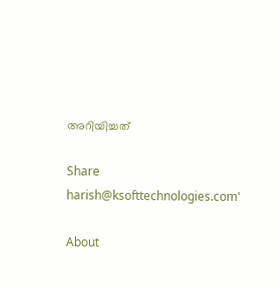അറിയിച്ചത്‌

Share
harish@ksofttechnologies.com'

About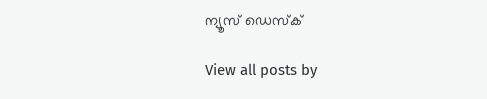ന്യൂസ് ഡെസ്ക്

View all posts by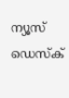ന്യൂസ് ഡെസ്ക്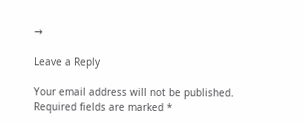→

Leave a Reply

Your email address will not be published. Required fields are marked *